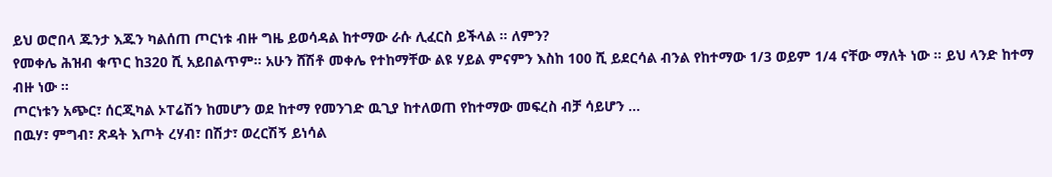ይህ ወሮበላ ጁንታ እጁን ካልሰጠ ጦርነቱ ብዙ ግዜ ይወሳዳል ከተማው ራሱ ሊፈርስ ይችላል ። ለምን?
የመቀሌ ሕዝብ ቁጥር ከ320 ሺ አይበልጥም። አሁን ሸሽቶ መቀሌ የተከማቸው ልዩ ሃይል ምናምን እስከ 100 ሺ ይደርሳል ብንል የከተማው 1/3 ወይም 1/4 ናቸው ማለት ነው ። ይህ ላንድ ከተማ ብዙ ነው ።
ጦርነቱን አጭር፣ ሰርጂካል ኦፐሬሽን ከመሆን ወደ ከተማ የመንገድ ዉጊያ ከተለወጠ የከተማው መፍረስ ብቻ ሳይሆን ...
በዉሃ፣ ምግብ፣ ጽዳት እጦት ረሃብ፣ በሽታ፣ ወረርሽኝ ይነሳል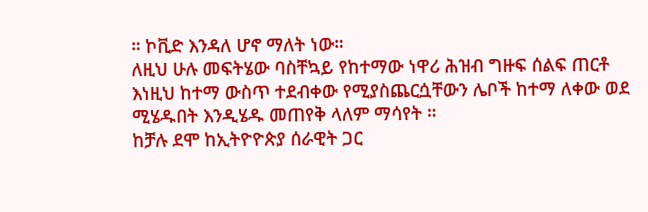። ኮቪድ እንዳለ ሆኖ ማለት ነው።
ለዚህ ሁሉ መፍትሄው ባስቸኳይ የከተማው ነዋሪ ሕዝብ ግዙፍ ሰልፍ ጠርቶ እነዚህ ከተማ ውስጥ ተደብቀው የሚያስጨርሷቸውን ሌቦች ከተማ ለቀው ወደ ሚሄዱበት እንዲሄዱ መጠየቅ ላለም ማሳየት ።
ከቻሉ ደሞ ከኢትዮዮጵያ ሰራዊት ጋር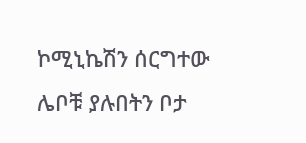ኮሚኒኬሽን ሰርግተው ሌቦቹ ያሉበትን ቦታ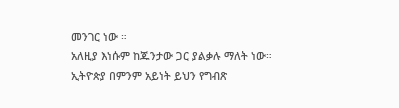መንገር ነው ።
አለዚያ እነሱም ከጁንታው ጋር ያልቃሉ ማለት ነው።
ኢትዮጵያ በምንም አይነት ይህን የግብጽ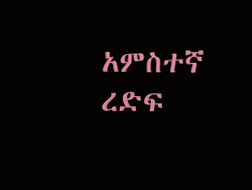አምስተኛ ረድፍ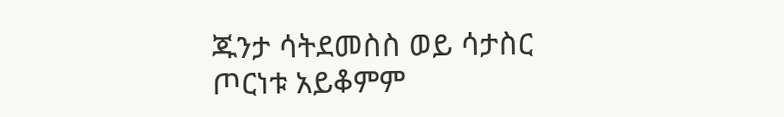ጁንታ ሳትደመስስ ወይ ሳታስር ጦርነቱ አይቆምም